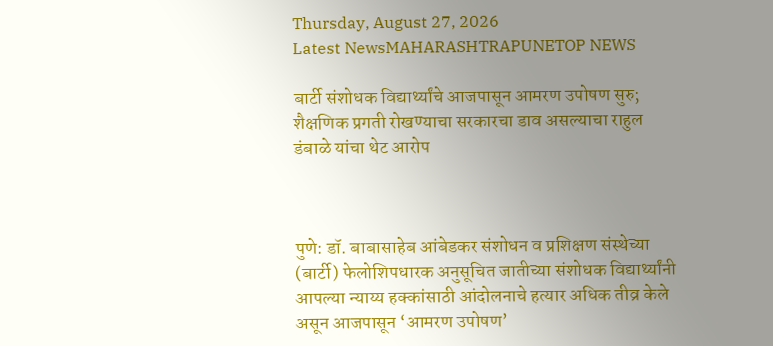Thursday, August 27, 2026
Latest NewsMAHARASHTRAPUNETOP NEWS

बार्टी संशोधक विद्यार्थ्यांचे आजपासून आमरण उपोषण सुरु; शैक्षणिक प्रगती रोखण्याचा सरकारचा डाव असल्याचा राहुल डंबाळे यांचा थेट आरोप



पुणे: डॉ. बाबासाहेब आंबेडकर संशोधन व प्रशिक्षण संस्थेच्या (बार्टी) फेलोशिपधारक अनुसूचित जातीच्या संशोधक विद्यार्थ्यांनी आपल्या न्याय्य हक्कांसाठी आंदोलनाचे हत्यार अधिक तीव्र केले असून आजपासून ‘आमरण उपोषण’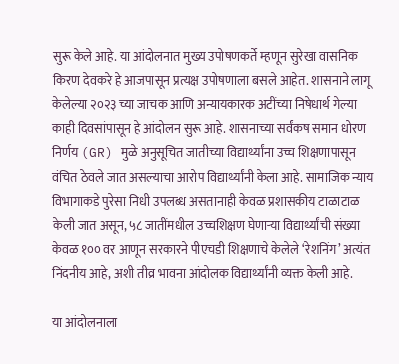सुरू केले आहे. या आंदोलनात मुख्य उपोषणकर्ते म्हणून सुरेखा वासनिक किरण देवकरे हे आजपासून प्रत्यक्ष उपोषणाला बसले आहेत. शासनाने लागू केलेल्या २०२३ च्या जाचक आणि अन्यायकारक अटींच्या निषेधार्थ गेल्या काही दिवसांपासून हे आंदोलन सुरू आहे. शासनाच्या सर्वंकष समान धोरण निर्णय (GR) मुळे अनुसूचित जातीच्या विद्यार्थ्यांना उच्च शिक्षणापासून वंचित ठेवले जात असल्याचा आरोप विद्यार्थ्यांनी केला आहे. सामाजिक न्याय विभागाकडे पुरेसा निधी उपलब्ध असतानाही केवळ प्रशासकीय टाळाटाळ केली जात असून, ५८ जातींमधील उच्चशिक्षण घेणाऱ्या विद्यार्थ्यांची संख्या केवळ १०० वर आणून सरकारने पीएचडी शिक्षणाचे केलेले ‘रेशनिंग’ अत्यंत निंदनीय आहे, अशी तीव्र भावना आंदोलक विद्यार्थ्यांनी व्यक्त केली आहे.

या आंदोलनाला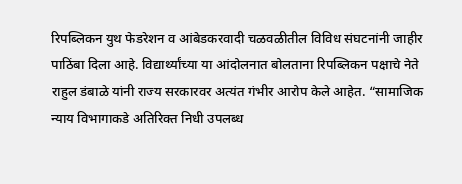रिपब्लिकन युथ फेडरेशन व आंबेडकरवादी चळवळीतील विविध संघटनांनी जाहीर पाठिंबा दिला आहे. विद्यार्थ्यांच्या या आंदोलनात बोलताना रिपब्लिकन पक्षाचे नेते राहुल डंबाळे यांनी राज्य सरकारवर अत्यंत गंभीर आरोप केले आहेत. “सामाजिक न्याय विभागाकडे अतिरिक्त निधी उपलब्ध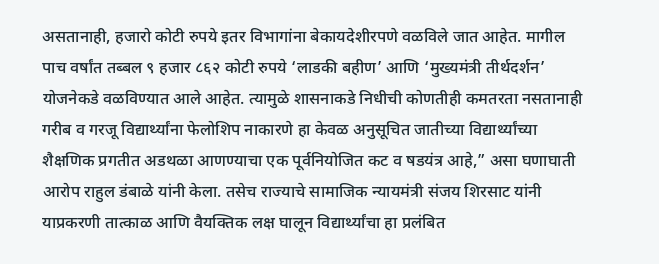असतानाही, हजारो कोटी रुपये इतर विभागांना बेकायदेशीरपणे वळविले जात आहेत. मागील पाच वर्षांत तब्बल ९ हजार ८६२ कोटी रुपये ‘लाडकी बहीण’ आणि ‘मुख्यमंत्री तीर्थदर्शन’ योजनेकडे वळविण्यात आले आहेत. त्यामुळे शासनाकडे निधीची कोणतीही कमतरता नसतानाही गरीब व गरजू विद्यार्थ्यांना फेलोशिप नाकारणे हा केवळ अनुसूचित जातीच्या विद्यार्थ्यांच्या शैक्षणिक प्रगतीत अडथळा आणण्याचा एक पूर्वनियोजित कट व षडयंत्र आहे,” असा घणाघाती आरोप राहुल डंबाळे यांनी केला. तसेच राज्याचे सामाजिक न्यायमंत्री संजय शिरसाट यांनी याप्रकरणी तात्काळ आणि वैयक्तिक लक्ष घालून विद्यार्थ्यांचा हा प्रलंबित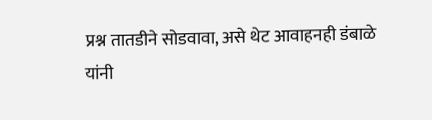प्रश्न तातडीने सोडवावा, असे थेट आवाहनही डंबाळे यांनी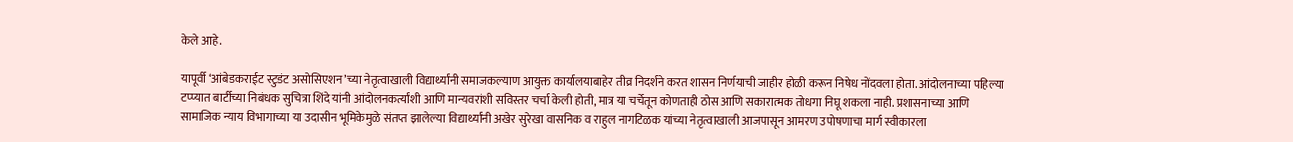केले आहे.

यापूर्वी ‘आंबेडकराईट स्टुडंट असोसिएशन’च्या नेतृत्वाखाली विद्यार्थ्यांनी समाजकल्याण आयुक्त कार्यालयाबाहेर तीव्र निदर्शने करत शासन निर्णयाची जाहीर होळी करून निषेध नोंदवला होता. आंदोलनाच्या पहिल्या टप्प्यात बार्टीच्या निबंधक सुचित्रा शिंदे यांनी आंदोलनकर्त्यांशी आणि मान्यवरांशी सविस्तर चर्चा केली होती, मात्र या चर्चेतून कोणताही ठोस आणि सकारात्मक तोधगा निघू शकला नाही. प्रशासनाच्या आणि सामाजिक न्याय विभागाच्या या उदासीन भूमिकेमुळे संतप्त झालेल्या विद्यार्थ्यांनी अखेर सुरेखा वासनिक व राहुल नागटिळक यांच्या नेतृत्वाखाली आजपासून आमरण उपोषणाचा मार्ग स्वीकारला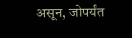असून, जोपर्यंत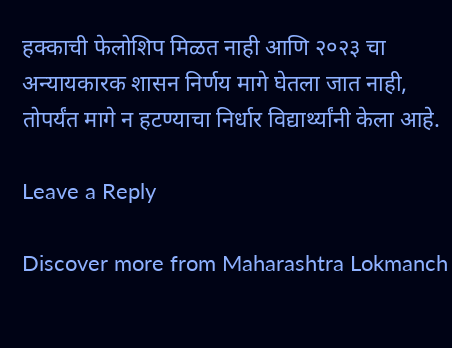हक्काची फेलोशिप मिळत नाही आणि २०२३ चा अन्यायकारक शासन निर्णय मागे घेतला जात नाही, तोपर्यंत मागे न हटण्याचा निर्धार विद्यार्थ्यांनी केला आहे.

Leave a Reply

Discover more from Maharashtra Lokmanch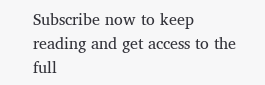Subscribe now to keep reading and get access to the full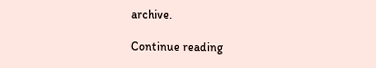archive.

Continue reading